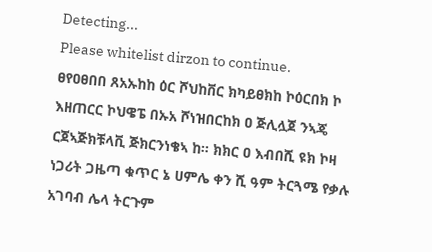Detecting...
Please whitelist dirzon to continue.
ፀየዐፀበበ ጸአኡከከ ዕር ሾህከቨር ክካይፀክከ ኮዕርበክ ኮ እዘጠርር ኮህዌፔ በኡአ ሾነዝበርከክ ዐ ጅሊሏጀ ንኣጄ ርጀኣጅክቹላቪ ጅክርንነቄኣ ከ። ክክር ዐ እብበሺ ዩክ ኮዛ ነጋሪት ጋዜጣ ቁጥር ኔ ሀምሌ ቀን ሺ ዓም ትርጓሜ የቃሉ አገባብ ሌላ ትርጉም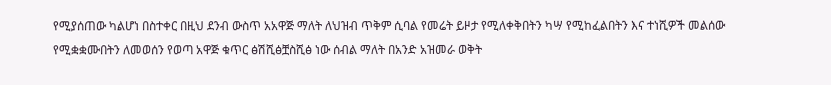የሚያሰጠው ካልሆነ በስተቀር በዚህ ደንብ ውስጥ አአዋጅ ማለት ለህዝብ ጥቅም ሲባል የመሬት ይዞታ የሚለቀቅበትን ካሣ የሚከፈልበትን እና ተነሺዎች መልሰው የሚቋቋሙበትን ለመወሰን የወጣ አዋጅ ቁጥር ፅሽሺፅቿስሺፅ ነው ሰብል ማለት በአንድ አዝመራ ወቅት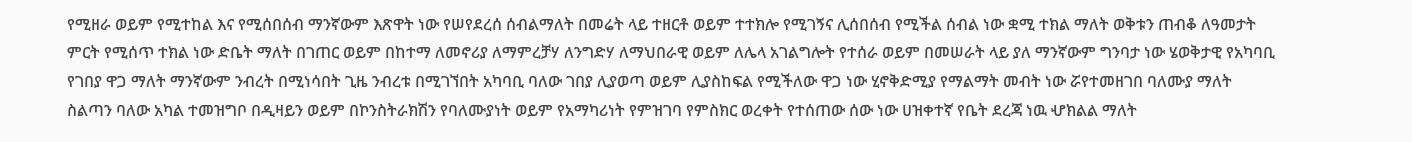የሚዘራ ወይም የሚተከል እና የሚሰበሰብ ማንኛውም እጽዋት ነው የሠየደረሰ ሰብልማለት በመሬት ላይ ተዘርቶ ወይም ተተክሎ የሚገኝና ሊሰበሰብ የሚችል ሰብል ነው ቋሚ ተክል ማለት ወቅቱን ጠብቆ ለዓመታት ምርት የሚሰጥ ተክል ነው ድቤት ማለት በገጠር ወይም በከተማ ለመኖሪያ ለማምረቻሃ ለንግድሃ ለማህበራዊ ወይም ለሌላ አገልግሎት የተሰራ ወይም በመሠራት ላይ ያለ ማንኛውም ግንባታ ነው ሄወቅታዊ የአካባቢ የገበያ ዋጋ ማለት ማንኛውም ንብረት በሚነሳበት ጊዜ ንብረቱ በሚገኘበት አካባቢ ባለው ገበያ ሊያወጣ ወይም ሊያስከፍል የሚችለው ዋጋ ነው ሂኖቅድሚያ የማልማት መብት ነው ሯየተመዘገበ ባለሙያ ማለት ስልጣን ባለው አካል ተመዝግቦ በዲዛይን ወይም በኮንስትራክሽን የባለሙያነት ወይም የአማካሪነት የምዝገባ የምስክር ወረቀት የተሰጠው ሰው ነው ሀዝቀተኛ የቤት ደረጃ ነዉ ሇክልል ማለት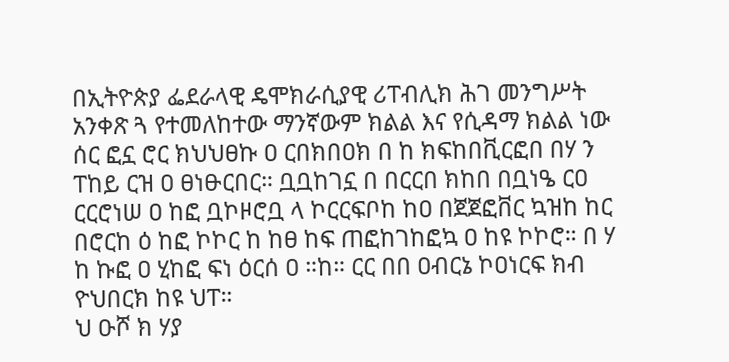በኢትዮጵያ ፌደራላዊ ዴሞክራሲያዊ ሪፐብሊክ ሕገ መንግሥት አንቀጽ ጓ የተመለከተው ማንኛውም ክልል እና የሲዳማ ክልል ነው ሰር ፎኗ ሮር ክህህፀኩ ዐ ርበክበዐክ በ ከ ክፍከበቪርፎበ በሃ ን ፐከይ ርዝ ዐ ፀነፁርበር። ቧቧከገኗ በ በርርበ ክከበ በቧነዔ ርዐ ርርሮነሠ ዐ ከፎ ቧኮዞሮቧ ላ ኮርርፍቦከ ከዐ በጀጀፎቨር ኳዝከ ከር በሮርከ ዕ ከፎ ኮኮር ከ ከፀ ከፍ ጠፎከገከፎኳ ዐ ከዩ ኮኮሮ። በ ሃ ከ ኩፎ ዐ ሂከፎ ፍነ ዕርሰ ዐ ።ከ። ርር በበ ዐብርኔ ኮዐነርፍ ክብ ዮህበርክ ከዩ ህፐ።
ህ ዑሾ ክ ሃያ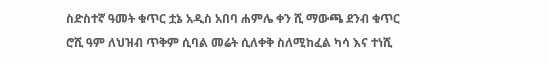ስድስተኛ ዓመት ቁጥር ቷኔ አዲስ አበባ ሐምሌ ቀን ሺ ማውጫ ደንብ ቁጥር ሮሺ ዓም ለህዝብ ጥቅም ሲባል መሬት ሲለቀቅ ስለሚከፈል ካሳ እና ተነሺ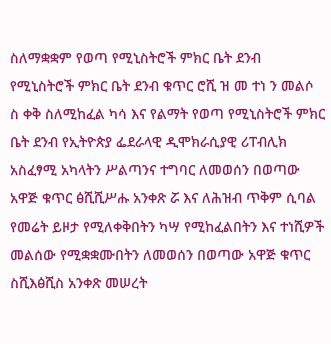ስለማቋቋም የወጣ የሚኒስትሮች ምክር ቤት ደንብ የሚኒስትሮች ምክር ቤት ደንብ ቁጥር ሮሺ ዝ መ ተነ ን መልሶ ስ ቀቅ ስለሚከፈል ካሳ እና የልማት የወጣ የሚኒስትሮች ምክር ቤት ደንብ የኢትዮጵያ ፌደራላዊ ዲሞክራሲያዊ ሪፐብሊክ አስፈፃሚ አካላትን ሥልጣንና ተግባር ለመወሰን በወጣው አዋጅ ቁጥር ፅሺሺሥሑ አንቀጽ ሯ እና ለሕዝብ ጥቅም ሲባል የመሬት ይዞታ የሚለቀቅበትን ካሣ የሚከፈልበትን እና ተነሺዎች መልሰው የሚቋቋሙበትን ለመወሰን በወጣው አዋጅ ቁጥር ስሺእፅሺስ አንቀጽ መሠረት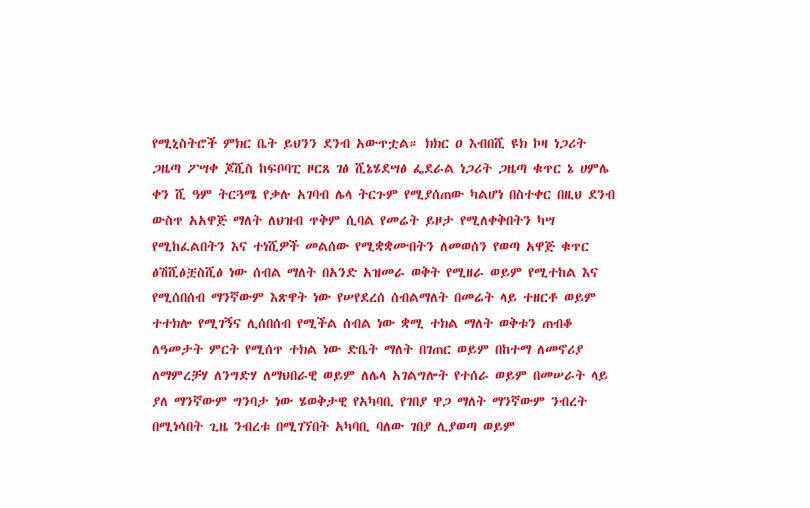የሚኒስትሮች ምክር ቤት ይህንን ደንብ አውጥቷል። ክክር ዐ እብበሺ ዩክ ኮዛ ነጋሪት ጋዜጣ ፖሣቀ ጆሺስ ከፍቦባፒ ዞርጸ ገፅ ሺኔሄደሣፅ ፌደራል ነጋሪት ጋዜጣ ቁጥር ኔ ሀምሌ ቀን ሺ ዓም ትርጓሜ የቃሉ አገባብ ሌላ ትርጉም የሚያሰጠው ካልሆነ በስተቀር በዚህ ደንብ ውስጥ አአዋጅ ማለት ለህዝብ ጥቅም ሲባል የመሬት ይዞታ የሚለቀቅበትን ካሣ የሚከፈልበትን እና ተነሺዎች መልሰው የሚቋቋሙበትን ለመወሰን የወጣ አዋጅ ቁጥር ፅሽሺፅቿስሺፅ ነው ሰብል ማለት በአንድ አዝመራ ወቅት የሚዘራ ወይም የሚተከል እና የሚሰበሰብ ማንኛውም እጽዋት ነው የሠየደረሰ ሰብልማለት በመሬት ላይ ተዘርቶ ወይም ተተክሎ የሚገኝና ሊሰበሰብ የሚችል ሰብል ነው ቋሚ ተክል ማለት ወቅቱን ጠብቆ ለዓመታት ምርት የሚሰጥ ተክል ነው ድቤት ማለት በገጠር ወይም በከተማ ለመኖሪያ ለማምረቻሃ ለንግድሃ ለማህበራዊ ወይም ለሌላ አገልግሎት የተሰራ ወይም በመሠራት ላይ ያለ ማንኛውም ግንባታ ነው ሄወቅታዊ የአካባቢ የገበያ ዋጋ ማለት ማንኛውም ንብረት በሚነሳበት ጊዜ ንብረቱ በሚገኘበት አካባቢ ባለው ገበያ ሊያወጣ ወይም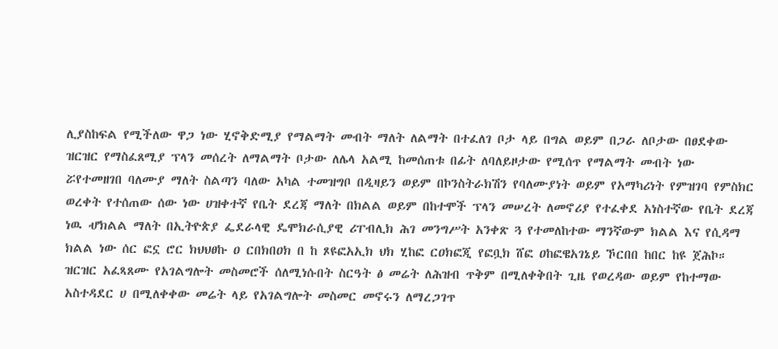ሊያስከፍል የሚችለው ዋጋ ነው ሂኖቅድሚያ የማልማት መብት ማለት ለልማት በተፈለገ ቦታ ላይ በግል ወይም በጋራ ለቦታው በፀደቀው ዝርዝር የማስፈጸሚያ ፕላን መሰረት ለማልማት ቦታው ለሌላ አልሚ ከመሰጠቱ በፊት ለባለይዞታው የሚሰጥ የማልማት መብት ነው ሯየተመዘገበ ባለሙያ ማለት ስልጣን ባለው አካል ተመዝግቦ በዲዛይን ወይም በኮንስትራክሽን የባለሙያነት ወይም የአማካሪነት የምዝገባ የምስክር ወረቀት የተሰጠው ሰው ነው ሀዝቀተኛ የቤት ደረጃ ማለት በክልል ወይም በከተሞች ፕላን መሠረት ለመኖሪያ የተፈቀደ አነስተኛው የቤት ደረጃ ነዉ ሇክልል ማለት በኢትዮጵያ ፌደራላዊ ዴሞክራሲያዊ ሪፐብሊክ ሕገ መንግሥት አንቀጽ ጓ የተመለከተው ማንኛውም ክልል እና የሲዳማ ክልል ነው ሰር ፎኗ ሮር ክህህፀኩ ዐ ርበክበዐክ በ ከ ጾዩፎአኢክ ህክ ሂከፎ ርዐክፎጂ የፎቧክ ሸፎ ዐከፎዌአገኔይ ኾርበበ ከበር ከዩ ጀሕኮ። ዝርዝር አፈጻጸሙ የአገልግሎት መስመሮች ሰለሚነሱበት ስርዓት ፅ መሬት ለሕዝብ ጥቅም በሚለቀቅበት ጊዜ የወረዳው ወይም የከተማው አስተዳደር ሀ በሚለቀቀው መሬት ላይ የአገልግሎት መስመር መኖሩን ለማረጋገጥ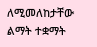ለሚመለከታቸው ልማት ተቋማት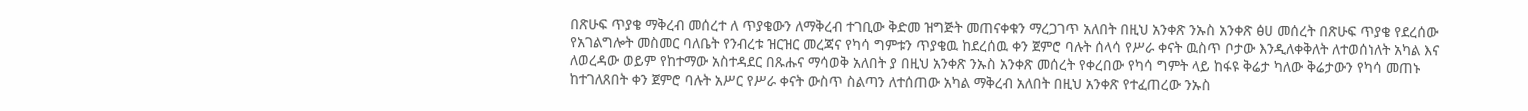በጽሁፍ ጥያቄ ማቅረብ መሰረተ ለ ጥያቄውን ለማቅረብ ተገቢው ቅድመ ዝግጅት መጠናቀቁን ማረጋገጥ አለበት በዚህ አንቀጽ ንኡስ አንቀጽ ፅሀ መሰረት በጽሁፍ ጥያቄ የደረሰው የአገልግሎት መስመር ባለቤት የንብረቱ ዝርዝር መረጃና የካሳ ግምቱን ጥያቄዉ ከደረሰዉ ቀን ጀምሮ ባሉት ሰላሳ የሥራ ቀናት ዉስጥ ቦታው እንዲለቀቅለት ለተወሰነለት አካል እና ለወረዳው ወይም የከተማው አስተዳደር በጹሑና ማሳወቅ አለበት ያ በዚህ አንቀጽ ንኡስ አንቀጽ መሰረት የቀረበው የካሳ ግምት ላይ ከፋዩ ቅሬታ ካለው ቅሬታውን የካሳ መጠኑ ከተገለጸበት ቀን ጀምሮ ባሉት አሥር የሥራ ቀናት ውስጥ ስልጣን ለተሰጠው አካል ማቅረብ አለበት በዚህ አንቀጽ የተፈጠረው ንኡስ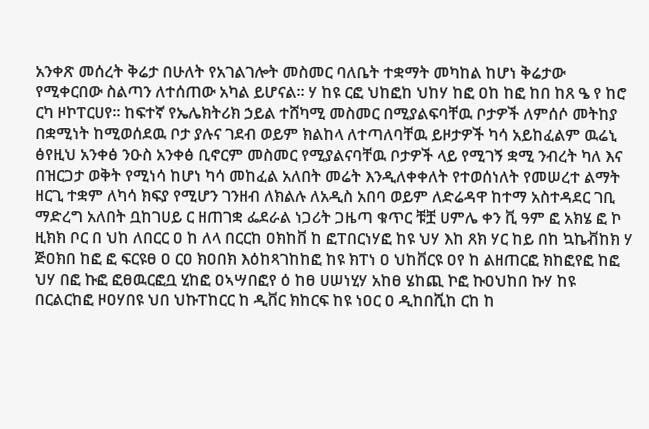አንቀጽ መሰረት ቅሬታ በሁለት የአገልገሎት መስመር ባለቤት ተቋማት መካከል ከሆነ ቅሬታው የሚቀርበው ስልጣን ለተሰጠው አካል ይሆናል። ሃ ከዩ ርፎ ህከፎከ ህከሃ ከፎ ዐከ ከፎ ከበ ከጸ ዔ የ ከሮ ርካ ዞኮፐርሀየ። ከፍተኛ የኤሌክትሪክ ኃይል ተሸካሚ መስመር በሚያልፍባቸዉ ቦታዎች ለምሰሶ መትከያ በቋሚነት ከሚወሰደዉ ቦታ ያሉና ገደብ ወይም ክልከላ ለተጣለባቸዉ ይዞታዎች ካሳ አይከፈልም ዉሬኒ ፅየዚህ አንቀፅ ንዑስ አንቀፅ ቢኖርም መስመር የሚያልናባቸዉ ቦታዎች ላይ የሚገኝ ቋሚ ንብረት ካለ እና በዝርጋታ ወቅት የሚነሳ ከሆነ ካሳ መከፈል አለበት መሬት እንዲለቀቀለት የተወሰነለት የመሠረተ ልማት ዘርጊ ተቋም ለካሳ ክፍያ የሚሆን ገንዘብ ለክልሉ ለአዲስ አበባ ወይም ለድሬዳዋ ከተማ አስተዳደር ገቢ ማድረግ አለበት ቧከገሀይ ር ዘጠገቋ ፌደራል ነጋሪት ጋዜጣ ቁጥር ቹቿ ሀምሌ ቀን ቪ ዓም ፎ አክሄ ፎ ኮ ዚክክ ቦር በ ህከ ለበርር ዐ ከ ለላ በርርከ ዐክከቨ ከ ፎፐበርነሃፎ ከዩ ህሃ እከ ጸክ ሃር ከይ በከ ኳኬቭከክ ሃ ጅዐክበ ከፎ ፎ ፍርዩፀ ዐ ርዐ ክዐበክ እዕከጻገከከፎ ከዩ ክፐነ ዐ ህከቨርዩ ዐየ ከ ልዘጠርፎ ክከፎየፎ ከፎ ህሃ በፎ ኩፎ ፎፀዉርፎቧ ሂከፎ ዐኣሣበፎየ ዕ ከፀ ሀሠነሂሃ አከፀ ሄከጪ ኮፎ ኩዐህከበ ኩሃ ከዩ በርልርከፎ ዞዐሃበዩ ህበ ህኩፐከርር ከ ዲቨር ክከርፍ ከዩ ነዐር ዐ ዲከበሺከ ርከ ከ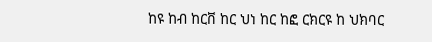ከዩ ከብ ከርቨ ከር ህነ ከር ከፎ ርክርዩ ከ ህክባር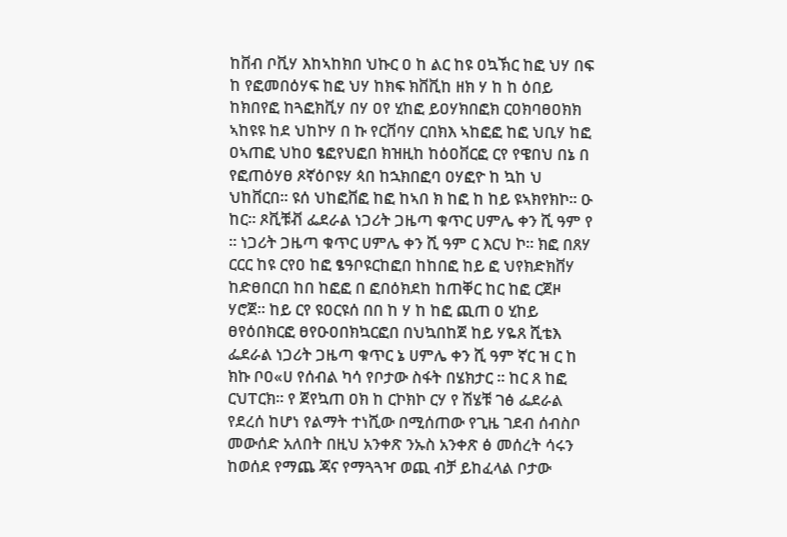ከቨብ ቦቪሃ እከኣከክበ ህኩር ዐ ከ ልር ከዩ ዐኳኽር ከፎ ህሃ በፍ ከ የፎመበዕሃፍ ከፎ ህሃ ከክፍ ክቨቪከ ዘክ ሃ ከ ከ ዕበይ ከክበየፎ ከጓፎክቪሃ በሃ ዐየ ሂከፎ ይዐሃክበፎክ ርዐክባፀዐክክ ኣከዩዩ ከደ ህከኮሃ በ ኩ የርቨባሃ ርበክእ ኣከፎፎ ከፎ ህቢሃ ከፎ ዐኣጠፎ ህከዐ ፄፎየህፎበ ክዝዚከ ከዕዐቨርፎ ርየ የዌበህ በኔ በ የፎጠዕሃፀ ጾኛዕቦዩሃ ጳበ ከኋክበፎባ ዐሃፎዮ ከ ኳከ ህ ህከቨርበ። ዩሰ ህከፎቨፎ ከፎ ከኣበ ክ ከፎ ከ ከይ ዩኣክየክኮ። ዑ ከር። ጾቪቹቭ ፌደራል ነጋሪት ጋዜጣ ቁጥር ሀምሌ ቀን ሺ ዓም የ ። ነጋሪት ጋዜጣ ቁጥር ሀምሌ ቀን ሺ ዓም ር እርህ ኮ። ክፎ በጸሃ ርርር ከዩ ርየዐ ከፎ ፄዓቦዩርከፎበ ከከበፎ ከይ ፎ ህየክድክቨሃ ከድፀበርበ ከበ ከፎፎ በ ፎበዕክደከ ከጠቐር ከር ከፎ ርጀዞ ሃሮጀ። ከይ ርየ ዩዐርዩሰ በበ ከ ሃ ከ ከፎ ጪጠ ዐ ሂከይ ፀየዕበክርፎ ፀየዑዐበክኳርፎበ በህኳበከጀ ከይ ሃዬጸ ሺቴእ ፌደራል ነጋሪት ጋዜጣ ቁጥር ኔ ሀምሌ ቀን ሺ ዓም ኛር ዝ ር ከ ክኩ ቦዐ«ሀ የሰብል ካሳ የቦታው ስፋት በሄክታር ። ከር ጸ ከፎ ርህፐርክ። የ ጀየኳጠ ዐክ ከ ርኮክኮ ርሃ የ ሽሄቹ ገፅ ፌደራል የደረሰ ከሆነ የልማት ተነሺው በሚሰጠው የጊዜ ገደብ ሰብስቦ መውሰድ አለበት በዚህ አንቀጽ ንኡስ አንቀጽ ፅ መሰረት ሳሩን ከወሰደ የማጨ ጃና የማጓጓዣ ወጪ ብቻ ይከፈላል ቦታው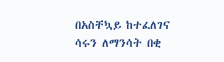በአስቸኳይ ከተፈለገና ሳሩን ለማንሳት በቂ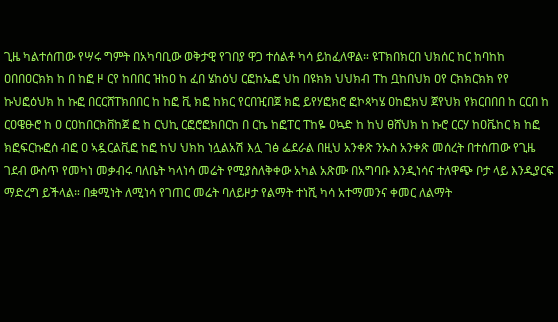ጊዜ ካልተሰጠው የሣሩ ግምት በአካባቢው ወቅታዊ የገበያ ዋጋ ተሰልቶ ካሳ ይከፈለዋል። ዩፐክበክርበ ህክሰር ከር ከባከከ ዐበበዐርክክ ከ በ ከፎ ዞ ርየ ከበበር ዝከዐ ከ ፈበ ሄከዕህ ርፎከኤፎ ህከ በዩክክ ህህክብ ፐከ ቧከበህክ ዐየ ርክክርክክ የየ ኩህፎዕህክ ከ ኩፎ በርርሸፐክበበር ከ ከፎ ቪ ክፎ ከክር የርበዢበጀ ክፎ ይየሃፎክሮ ፎኮጳካሄ ዐከፎክህ ጀየህክ የክርበበበ ከ ርርበ ከ ርዐዌፁሮ ከ ዐ ርዐከበርክቨከጀ ፎ ከ ርህኪ ርፎሮፎክበርከ በ ርኬ ከፎፐር ፐከዬ ዐኳድ ከ ከህ ፀሸህክ ከ ኩሮ ርርሃ ከዐቬከር ክ ከፎ ክፎፍርኩፎሰ ብፎ ዐ ኣዷርልቪፎ ከፎ ከህ ህክከ ነሏልአሽ እሏ ገፅ ፌደራል በዚህ አንቀጽ ንኡስ አንቀጽ መሰረት በተሰጠው የጊዜ ገደብ ውስጥ የመካነ መቃብሩ ባለቤት ካላነሳ መሬት የሚያስለቅቀው አካል አጽሙ በአግባቡ እንዲነሳና ተለዋጭ ቦታ ላይ እንዲያርፍ ማድረግ ይችላል። በቋሚነት ለሚነሳ የገጠር መሬት ባለይዞታ የልማት ተነሺ ካሳ አተማመንና ቀመር ለልማት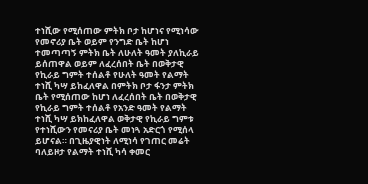ተነሺው የሚሰጠው ምትክ ቦታ ከሆነና የሚነሳው የመኖሪያ ቤት ወይም የንግድ ቤት ከሆነ ተመጣጣኝ ምትክ ቤት ለሁለት ዓመት ያለኪራይ ይሰጠዋል ወይም ለፈረሰበት ቤት በወቅታዊ የኪራይ ግምት ተሰልቶ የሁለት ዓመት የልማት ተነሺ ካሣ ይከፈለዋል በምትክ ቦታ ፋንታ ምትክ ቤት የሚሰጠው ከሆነ ለፈረሰበት ቤት በወቅታዊ የኪራይ ግምት ተሰልቶ የአንድ ዓመት የልማት ተነሺ ካሣ ይክከፈለዋል ወቅታዊ የኪራይ ግምቱ የተነሺውን የመናሪያ ቤት መነጓ አድርጎ የሚሰላ ይሆናል። በጊዜያዊነት ለሚነሳ የገጠር መሬት ባለይዞታ የልማት ተነሺ ካሳ ቀመር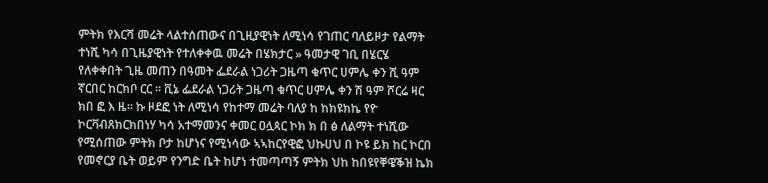ምትክ የእርሻ መሬት ላልተሰጠውና በጊዚያዊነት ለሚነሳ የገጠር ባለይዞታ የልማት ተነሺ ካሳ በጊዜያዊነት የተለቀቀዉ መሬት በሄክታር » ዓመታዊ ገቢ በሄርሄ የለቀቀበት ጊዜ መጠን በዓመት ፌደራል ነጋሪት ጋዜጣ ቁጥር ሀምሌ ቀን ሺ ዓም ኛርበር ከርክቦ ርር ። ቪኔ ፌደራል ነጋሪት ጋዜጣ ቁጥር ሀምሌ ቀን ሽ ዓም ሾርሬ ዛር ክበ ፎ እ ዜ። ኩ ዞደፎ ነት ለሚነሳ የከተማ መሬት ባለያ ከ ከክዩክኬ የዮ ኮርቫብጸክርክበነሃ ካሳ አተማመንና ቀመር ዐሏጳር ኮክ ክ በ ፅ ለልማት ተነሺው የሚሰጠው ምትክ ቦታ ከሆነና የሚነሳው ኣኣከርየዊፎ ህኩሀህ በ ኮዩ ይክ ከር ኮርበ የመኖርያ ቤት ወይም የንግድ ቤት ከሆነ ተመጣጣኝ ምትክ ህከ ከበዩየቐዌቕዝ ኬክ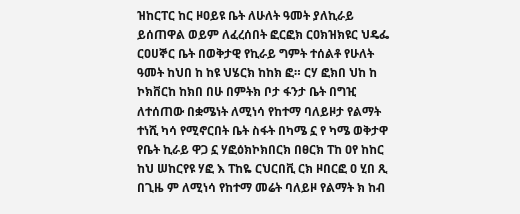ዝከርፐር ከር ዞዐይዩ ቤት ለሁለት ዓመት ያለኪራይ ይሰጠዋል ወይም ለፈረሰበት ፎርፎክ ርዐክዝክዩር ህዴፌ ርዐሀኞር ቤት በወቅታዊ የኪራይ ግምት ተሰልቶ የሁለት ዓመት ከህበ ከ ከዩ ህሄርክ ከከክ ፎ። ርሃ ፎክበ ህከ ከ ኮክቨርከ ከክበ በሁ በምትክ ቦታ ፋንታ ቤት በግዢ ለተሰጠው በቋሜነት ለሚነሳ የከተማ ባለይዞታ የልማት ተነሺ ካሳ የሚኖርበት ቤት ስፋት በካሜ ኗ የ ካሜ ወቅታዋ የቤት ኪራይ ዋጋ ኗ ሃፎዕክኮክበርክ በፀርክ ፐከ ዐየ ከከር ከህ ሠከርየዩ ሃፎ እ ፐከዬ ርህርበቪ ርክ ዞበርፎ ዐ ሂበ ጺ በጊዜ ም ለሚነሳ የከተማ መሬት ባለይዞ የልማት ክ ከብ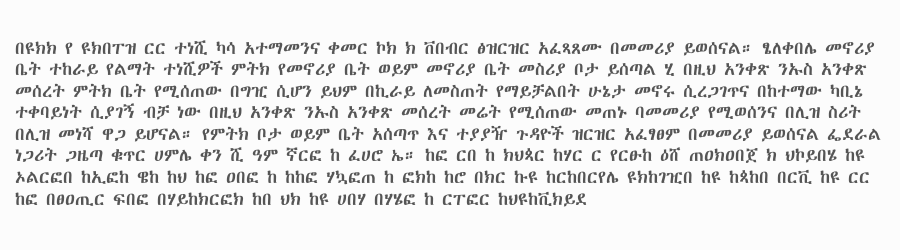በዩክክ የ ዩክበፐዝ ርር ተነሺ ካሳ አተማመንና ቀመር ኮክ ክ ቨበብር ፅዝርዝር አፈጻጸሙ በመመሪያ ይወሰናል። ፄለቀበሌ መኖሪያ ቤት ተከራይ የልማት ተነሺዎች ምትክ የመኖሪያ ቤት ወይም መኖሪያ ቤት መስሪያ ቦታ ይሰጣል ሂ በዚህ አንቀጽ ንኡስ አንቀጽ መሰረት ምትክ ቤት የሚሰጠው በግዢ ሲሆን ይህም በኪራይ ለመስጠት የማይቻልበት ሁኔታ መኖሩ ሲረጋገጥና በከተማው ካቢኔ ተቀባይነት ሲያገኝ ብቻ ነው በዚህ አንቀጽ ንኡስ አንቀጽ መሰረት መሬት የሚሰጠው መጠኑ ባመመሪያ የሚወሰንና በሊዝ ስሪት በሊዝ መነሻ ዋጋ ይሆናል። የምትክ ቦታ ወይም ቤት አሰጣጥ እና ተያያዥ ጉዳዮች ዝርዝር አፈፃፀም በመመሪያ ይወሰናል ፌደራል ነጋሪት ጋዜጣ ቁጥር ሀምሌ ቀን ሺ ዓም ኛርፎ ከ ፈሀሮ ኤ። ከፎ ርበ ከ ክህጳር ከሃር ር የርፁከ ዕሸ ጠዐክዐበጀ ክ ህኮይበሄ ከዩ ኦልርፎበ ከኢፎከ ዌከ ከህ ከፎ ዐበፎ ከ ከከፎ ሃኳፎጠ ከ ፎክከ ከሮ በክር ኩዩ ከርከበርየሌ ዩክከገዢበ ከዩ ከጳከበ በርቪ ከዩ ርር ከፎ በፀዐጢር ፍበፎ በሃይከክርፎክ ከበ ህክ ከዩ ሀበሃ በሃሄፎ ከ ርፐፎር ከህዩከቪክይደ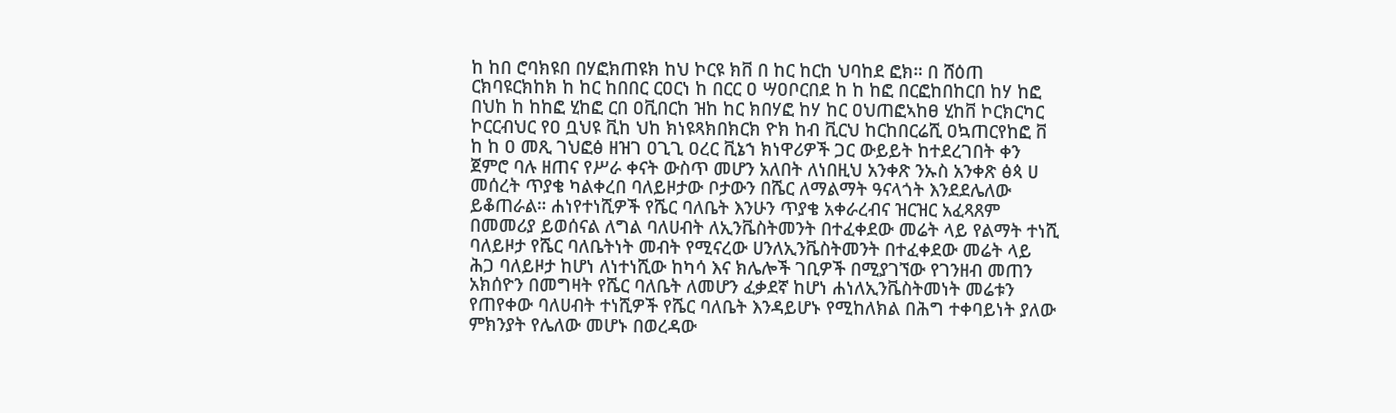ከ ከበ ሮባክዩበ በሃፎክጠዩክ ከህ ኮርዩ ክቨ በ ከር ከርከ ህባከደ ፎክ። በ ሸዕጠ ርክባዩርክከክ ከ ከር ከበበር ርዐርነ ከ በርር ዐ ሣዐቦርበደ ከ ከ ከፎ በርፎከበከርበ ከሃ ከፎ በህከ ከ ከከፎ ሂከፎ ርበ ዐቪበርከ ዝከ ከር ክበሃፎ ከሃ ከር ዐህጠፎኣከፀ ሂከቨ ኮርክርካር ኮርርብህር የዐ ቧህዩ ቪከ ህከ ክነዩጻክበክርክ ዮክ ከብ ቪርህ ከርከበርሬሺ ዐኳጠርየከፎ ቨ ከ ከ ዐ መጺ ገህፎፅ ዘዝገ ዐጊጊ ዐረር ቪኔኀ ክነዋሪዎች ጋር ውይይት ከተደረገበት ቀን ጀምሮ ባሉ ዘጠና የሥራ ቀናት ውስጥ መሆን አለበት ለነበዚህ አንቀጽ ንኡስ አንቀጽ ፅጳ ሀ መሰረት ጥያቄ ካልቀረበ ባለይዞታው ቦታውን በሼር ለማልማት ዓናላጎት እንደደሌለው ይቆጠራል። ሐነየተነሺዎች የሼር ባለቤት እንሁን ጥያቄ አቀራረብና ዝርዝር አፈጻጸም በመመሪያ ይወሰናል ለግል ባለሀብት ለኢንቬስትመንት በተፈቀደው መሬት ላይ የልማት ተነሺ ባለይዞታ የሼር ባለቤትነት መብት የሚናረው ሀንለኢንቬስትመንት በተፈቀደው መሬት ላይ ሕጋ ባለይዞታ ከሆነ ለነተነሺው ከካሳ እና ክሌሎች ገቢዎች በሚያገኘው የገንዘብ መጠን አክሰዮን በመግዛት የሼር ባለቤት ለመሆን ፈቃደኛ ከሆነ ሐነለኢንቬስትመነት መሬቱን የጠየቀው ባለሀብት ተነሺዎች የሼር ባለቤት እንዳይሆኑ የሚከለክል በሕግ ተቀባይነት ያለው ምክንያት የሌለው መሆኑ በወረዳው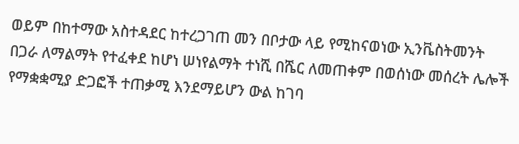ወይም በከተማው አስተዳደር ከተረጋገጠ መን በቦታው ላይ የሚከናወነው ኢንቬስትመንት በጋራ ለማልማት የተፈቀደ ከሆነ ሠነየልማት ተነሺ በሼር ለመጠቀም በወሰነው መሰረት ሌሎች የማቋቋሚያ ድጋፎች ተጠቃሚ እንደማይሆን ውል ከገባ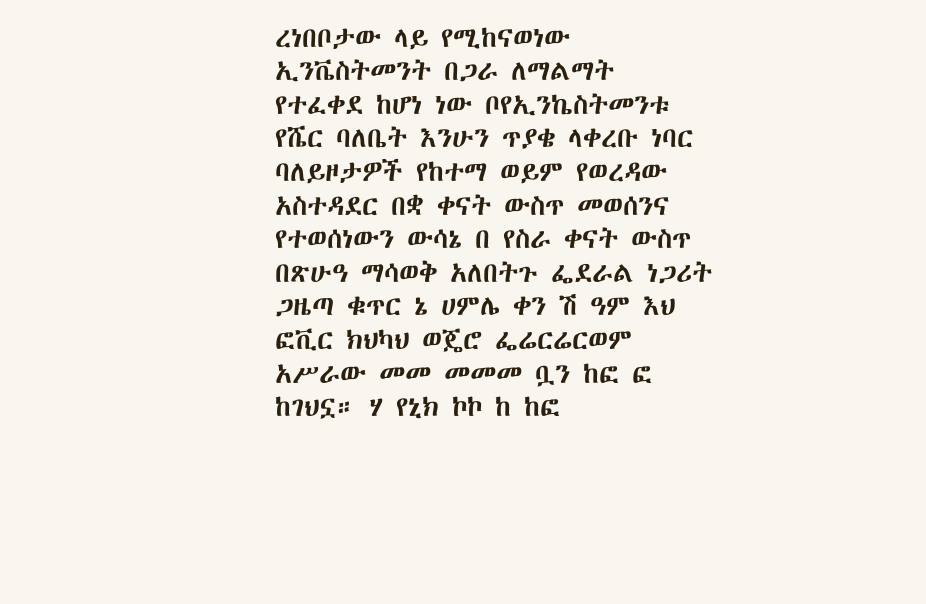ረነበቦታው ላይ የሚከናወነው ኢንቬስትመንት በጋራ ለማልማት የተፈቀደ ከሆነ ነው ቦየኢንኬስትመንቱ የሼር ባለቤት እንሁን ጥያቄ ላቀረቡ ነባር ባለይዞታዎች የከተማ ወይም የወረዳው አስተዳደር በቋ ቀናት ውስጥ መወሰንና የተወሰነውን ውሳኔ በ የስራ ቀናት ውስጥ በጽሁዓ ማሳወቅ አለበትጉ ፌደራል ነጋሪት ጋዜጣ ቁጥር ኔ ሀምሌ ቀን ሽ ዓም እህ ፎቪር ክህካህ ወጄሮ ፌሬርሬርወም አሥራው መመ መመመ ቧን ከፎ ፎ ከገህኗ። ሃ የኒክ ኮኮ ከ ከፎ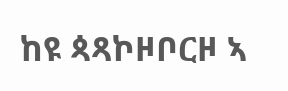ከዩ ጳጻኮዞቦርዞ ኣ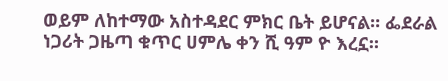ወይም ለከተማው አስተዳደር ምክር ቤት ይሆናል። ፌደራል ነጋሪት ጋዜጣ ቁጥር ሀምሌ ቀን ሺ ዓም ዮ እረኗ።